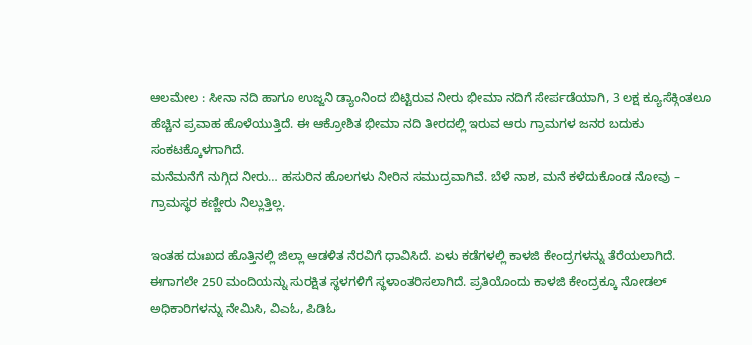ಆಲಮೇಲ : ಸೀನಾ ನದಿ ಹಾಗೂ ಉಜ್ಜನಿ ಡ್ಯಾಂನಿಂದ ಬಿಟ್ಟಿರುವ ನೀರು ಭೀಮಾ ನದಿಗೆ ಸೇರ್ಪಡೆಯಾಗಿ, 3 ಲಕ್ಷ ಕ್ಯೂಸೆಕ್ಗಿಂತಲೂ ಹೆಚ್ಚಿನ ಪ್ರವಾಹ ಹೊಳೆಯುತ್ತಿದೆ. ಈ ಆಕ್ರೋಶಿತ ಭೀಮಾ ನದಿ ತೀರದಲ್ಲಿ ಇರುವ ಆರು ಗ್ರಾಮಗಳ ಜನರ ಬದುಕು ಸಂಕಟಕ್ಕೊಳಗಾಗಿದೆ.
ಮನೆಮನೆಗೆ ನುಗ್ಗಿದ ನೀರು… ಹಸುರಿನ ಹೊಲಗಳು ನೀರಿನ ಸಮುದ್ರವಾಗಿವೆ. ಬೆಳೆ ನಾಶ, ಮನೆ ಕಳೆದುಕೊಂಡ ನೋವು – ಗ್ರಾಮಸ್ಥರ ಕಣ್ಣೀರು ನಿಲ್ಲುತ್ತಿಲ್ಲ.

ಇಂತಹ ದುಃಖದ ಹೊತ್ತಿನಲ್ಲಿ ಜಿಲ್ಲಾ ಆಡಳಿತ ನೆರವಿಗೆ ಧಾವಿಸಿದೆ. ಏಳು ಕಡೆಗಳಲ್ಲಿ ಕಾಳಜಿ ಕೇಂದ್ರಗಳನ್ನು ತೆರೆಯಲಾಗಿದೆ. ಈಗಾಗಲೇ 250 ಮಂದಿಯನ್ನು ಸುರಕ್ಷಿತ ಸ್ಥಳಗಳಿಗೆ ಸ್ಥಳಾಂತರಿಸಲಾಗಿದೆ. ಪ್ರತಿಯೊಂದು ಕಾಳಜಿ ಕೇಂದ್ರಕ್ಕೂ ನೋಡಲ್ ಅಧಿಕಾರಿಗಳನ್ನು ನೇಮಿಸಿ, ವಿಎಓ, ಪಿಡಿಓ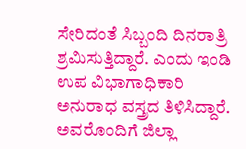ಸೇರಿದಂತೆ ಸಿಬ್ಬಂದಿ ದಿನರಾತ್ರಿ ಶ್ರಮಿಸುತ್ತಿದ್ದಾರೆ. ಎಂದು ಇಂಡಿ ಉಪ ವಿಭಾಗಾಧಿಕಾರಿ ಅನುರಾಧ ವಸ್ತ್ರದ ತಿಳಿಸಿದ್ದಾರೆ.
ಅವರೊಂದಿಗೆ ಜಿಲ್ಲಾ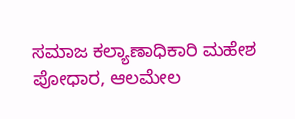ಸಮಾಜ ಕಲ್ಯಾಣಾಧಿಕಾರಿ ಮಹೇಶ ಪೋಧಾರ, ಆಲಮೇಲ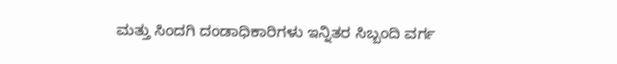ಮತ್ತು ಸಿಂದಗಿ ದಂಡಾಧಿಕಾರಿಗಳು ಇನ್ನಿತರ ಸಿಬ್ಬಂದಿ ವರ್ಗ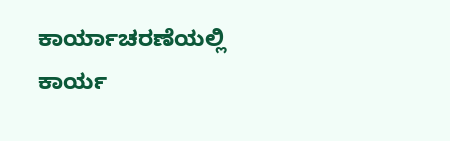ಕಾರ್ಯಾಚರಣೆಯಲ್ಲಿ ಕಾರ್ಯ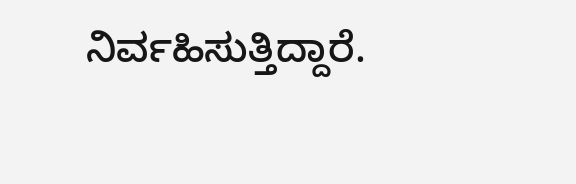ನಿರ್ವಹಿಸುತ್ತಿದ್ದಾರೆ.